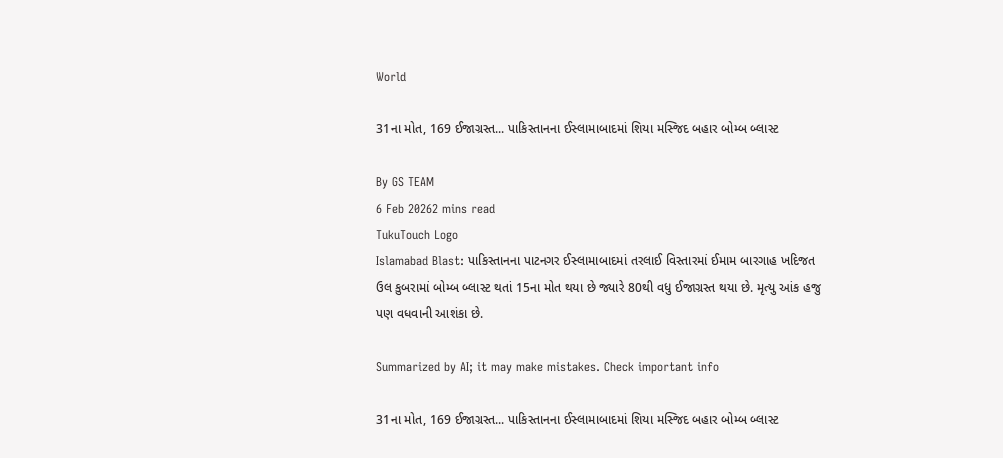World

31ના મોત, 169 ઈજાગ્રસ્ત... પાકિસ્તાનના ઈસ્લામાબાદમાં શિયા મસ્જિદ બહાર બોમ્બ બ્લાસ્ટ

By GS TEAM
6 Feb 20262 mins read
TukuTouch Logo
Islamabad Blast: પાકિસ્તાનના પાટનગર ઈસ્લામાબાદમાં તરલાઈ વિસ્તારમાં ઈમામ બારગાહ ખદિજત ઉલ કુબરામાં બોમ્બ બ્લાસ્ટ થતાં 15ના મોત થયા છે જ્યારે 80થી વધુ ઈજાગ્રસ્ત થયા છે. મૃત્યુ આંક હજુ પણ વધવાની આશંકા છે.

Summarized by AI; it may make mistakes. Check important info

31ના મોત, 169 ઈજાગ્રસ્ત... પાકિસ્તાનના ઈસ્લામાબાદમાં શિયા મસ્જિદ બહાર બોમ્બ બ્લાસ્ટ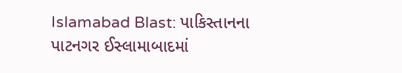Islamabad Blast: પાકિસ્તાનના પાટનગર ઈસ્લામાબાદમાં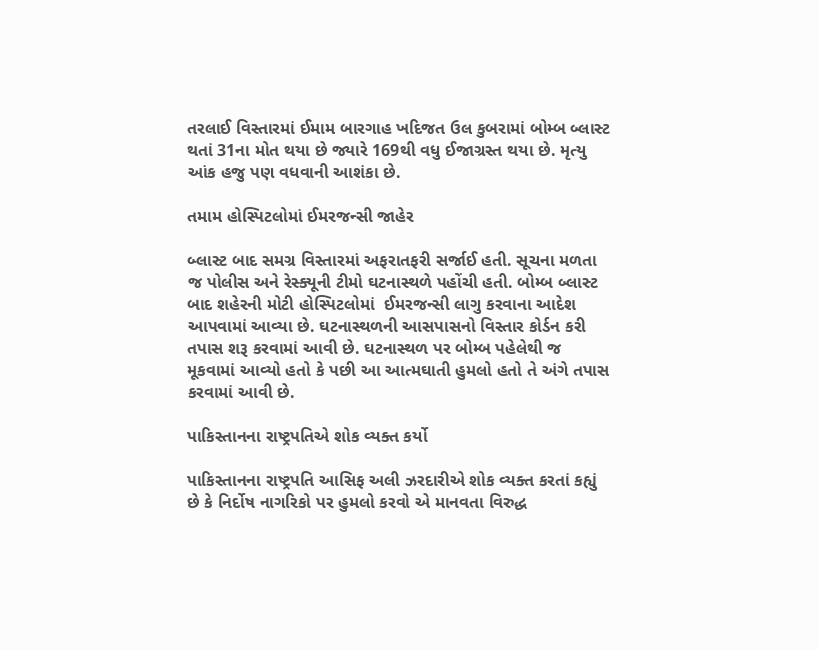તરલાઈ વિસ્તારમાં ઈમામ બારગાહ ખદિજત ઉલ કુબરામાં બોમ્બ બ્લાસ્ટ થતાં 31ના મોત થયા છે જ્યારે 169થી વધુ ઈજાગ્રસ્ત થયા છે. મૃત્યુ આંક હજુ પણ વધવાની આશંકા છે.

તમામ હોસ્પિટલોમાં ઈમરજન્સી જાહેર

બ્લાસ્ટ બાદ સમગ્ર વિસ્તારમાં અફરાતફરી સર્જાઈ હતી. સૂચના મળતા જ પોલીસ અને રેસ્ક્યૂની ટીમો ઘટનાસ્થળે પહોંચી હતી. બોમ્બ બ્લાસ્ટ બાદ શહેરની મોટી હોસ્પિટલોમાં  ઈમરજન્સી લાગુ કરવાના આદેશ આપવામાં આવ્યા છે. ઘટનાસ્થળની આસપાસનો વિસ્તાર કોર્ડન કરી તપાસ શરૂ કરવામાં આવી છે. ઘટનાસ્થળ પર બોમ્બ પહેલેથી જ મૂકવામાં આવ્યો હતો કે પછી આ આત્મઘાતી હુમલો હતો તે અંગે તપાસ કરવામાં આવી છે.

પાકિસ્તાનના રાષ્ટ્રપતિએ શોક વ્યક્ત કર્યો

પાકિસ્તાનના રાષ્ટ્રપતિ આસિફ અલી ઝરદારીએ શોક વ્યક્ત કરતાં કહ્યું છે કે નિર્દોષ નાગરિકો પર હુમલો કરવો એ માનવતા વિરુદ્ધ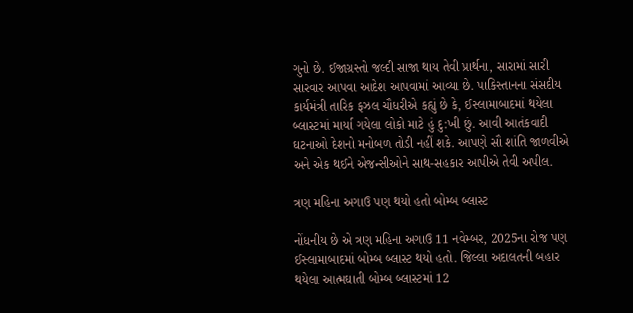ગુનો છે. ઈજાગ્રસ્તો જલ્દી સાજા થાય તેવી પ્રાર્થના, સારામાં સારી સારવાર આપવા આદેશ આપવામાં આવ્યા છે. પાકિસ્તાનના સંસદીય કાર્યમંત્રી તારિક ફઝલ ચૌધરીએ કહ્યું છે કે, ઈસ્લામાબાદમાં થયેલા બ્લાસ્ટમાં માર્યા ગયેલા લોકો માટે હું દુ:ખી છું. આવી આતંકવાદી ઘટનાઓ દેશનો મનોબળ તોડી નહીં શકે. આપણે સૌ શાંતિ જાળવીએ અને એક થઈને એજન્સીઓને સાથ-સહકાર આપીએ તેવી અપીલ.

ત્રણ મહિના અગાઉ પણ થયો હતો બોમ્બ બ્લાસ્ટ

નોંધનીય છે એ ત્રણ મહિના અગાઉ 11 નવેમ્બર, 2025ના રોજ પણ ઈસ્લામાબાદમાં બોમ્બ બ્લાસ્ટ થયો હતો. જિલ્લા અદાલતની બહાર થયેલા આત્મઘાતી બોમ્બ બ્લાસ્ટમાં 12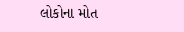લોકોના મોત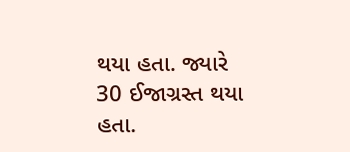થયા હતા. જ્યારે 30 ઈજાગ્રસ્ત થયા હતા.